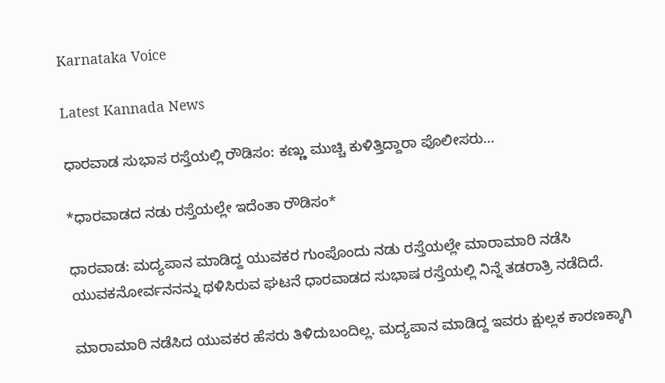Karnataka Voice

Latest Kannada News

ಧಾರವಾಡ ಸುಭಾಸ ರಸ್ತೆಯಲ್ಲಿ ರೌಡಿಸಂ: ಕಣ್ಣು ಮುಚ್ಚಿ ಕುಳಿತ್ತಿದ್ದಾರಾ ಪೊಲೀಸರು…

*ಧಾರವಾಡದ ನಡು ರಸ್ತೆಯಲ್ಲೇ ಇದೆಂತಾ ರೌಡಿಸಂ*

ಧಾರವಾಡ: ಮದ್ಯಪಾನ ಮಾಡಿದ್ದ ಯುವಕರ ಗುಂಪೊಂದು ನಡು ರಸ್ತೆಯಲ್ಲೇ ಮಾರಾಮಾರಿ ನಡೆಸಿ ಯುವಕನೋರ್ವನನನ್ನು ಥಳಿಸಿರುವ ಘಟನೆ ಧಾರವಾಡದ ಸುಭಾಷ ರಸ್ತೆಯಲ್ಲಿ ನಿನ್ನೆ ತಡರಾತ್ರಿ ನಡೆದಿದೆ.

ಮಾರಾಮಾರಿ ನಡೆಸಿದ ಯುವಕರ ಹೆಸರು ತಿಳಿದುಬಂದಿಲ್ಲ. ಮದ್ಯಪಾನ ಮಾಡಿದ್ದ ಇವರು ಕ್ಷುಲ್ಲಕ ಕಾರಣಕ್ಕಾಗಿ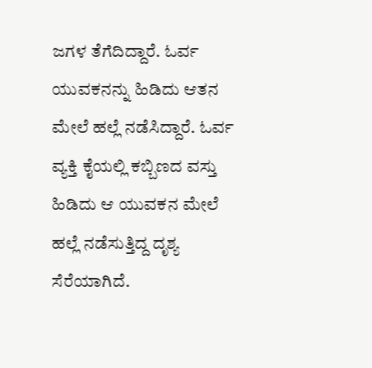ಜಗಳ ತೆಗೆದಿದ್ದಾರೆ. ಓರ್ವ ಯುವಕನನ್ನು ಹಿಡಿದು ಆತನ ಮೇಲೆ ಹಲ್ಲೆ ನಡೆಸಿದ್ದಾರೆ. ಓರ್ವ ವ್ಯಕ್ತಿ ಕೈಯಲ್ಲಿ ಕಬ್ಬಿಣದ ವಸ್ತು ಹಿಡಿದು ಆ ಯುವಕನ ಮೇಲೆ ಹಲ್ಲೆ ನಡೆಸುತ್ತಿದ್ದ ದೃಶ್ಯ ಸೆರೆಯಾಗಿದೆ.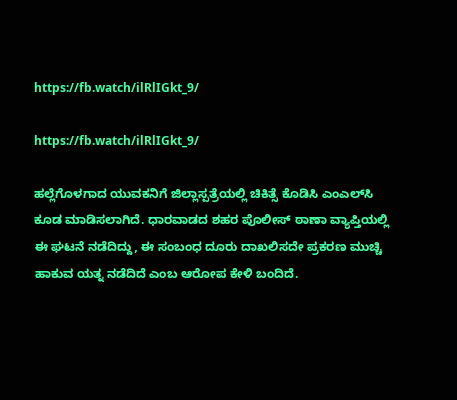https://fb.watch/ilRlIGkt_9/

https://fb.watch/ilRlIGkt_9/

ಹಲ್ಲೆಗೊಳಗಾದ ಯುವಕನಿಗೆ ಜಿಲ್ಲಾಸ್ಪತ್ರೆಯಲ್ಲಿ ಚಿಕಿತ್ಸೆ ಕೊಡಿಸಿ ಎಂಎಲ್‌ಸಿ ಕೂಡ ಮಾಡಿಸಲಾಗಿದೆ. ಧಾರವಾಡದ ಶಹರ ಪೊಲೀಸ್ ಠಾಣಾ ವ್ಯಾಪ್ತಿಯಲ್ಲಿ ಈ ಘಟನೆ ನಡೆದಿದ್ದು, ಈ ಸಂಬಂಧ ದೂರು ದಾಖಲಿಸದೇ ಪ್ರಕರಣ ಮುಚ್ಚಿ ಹಾಕುವ ಯತ್ನ ನಡೆದಿದೆ ಎಂಬ ಆರೋಪ ಕೇಳಿ ಬಂದಿದೆ.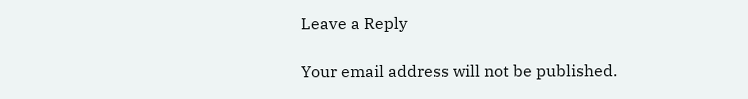Leave a Reply

Your email address will not be published.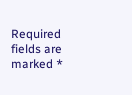Required fields are marked *